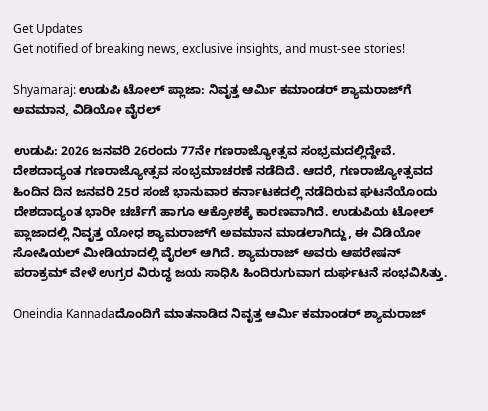Get Updates
Get notified of breaking news, exclusive insights, and must-see stories!

Shyamaraj: ಉಡುಪಿ ಟೋಲ್‌ ಪ್ಲಾಜಾ: ನಿವೃತ್ತ ಆರ್ಮಿ ಕಮಾಂಡರ್ ಶ್ಯಾಮರಾಜ್‌ಗೆ ಅವಮಾನ, ವಿಡಿಯೋ ವೈರಲ್

ಉಡುಪಿ: 2026 ಜನವರಿ 26ರಂದು 77ನೇ ಗಣರಾಜ್ಯೋತ್ಸವ ಸಂಭ್ರಮದಲ್ಲಿದ್ದೇವೆ. ದೇಶದಾದ್ಯಂತ ಗಣರಾಜ್ಯೋತ್ಸವ ಸಂಭ್ರಮಾಚರಣೆ ನಡೆದಿದೆ. ಆದರೆ, ಗಣರಾಜ್ಯೋತ್ಸವದ ಹಿಂದಿನ ದಿನ ಜನವರಿ 25ರ ಸಂಜೆ ಭಾನುವಾರ ಕರ್ನಾಟಕದಲ್ಲಿ ನಡೆದಿರುವ ಘಟನೆಯೊಂದು ದೇಶದಾದ್ಯಂತ ಭಾರೀ ಚರ್ಚೆಗೆ ಹಾಗೂ ಆಕ್ರೋಶಕ್ಕೆ ಕಾರಣವಾಗಿದೆ. ಉಡುಪಿಯ ಟೋಲ್‌ ಪ್ಲಾಜಾದಲ್ಲಿ ನಿವೃತ್ತ ಯೋಧ ಶ್ಯಾಮರಾಜ್‌ಗೆ ಅವಮಾನ ಮಾಡಲಾಗಿದ್ದು, ಈ ವಿಡಿಯೋ ಸೋಷಿಯಲ್ ಮೀಡಿಯಾದಲ್ಲಿ ವೈರಲ್ ಆಗಿದೆ. ಶ್ಯಾಮರಾಜ್ ಅವರು ಆಪರೇಷನ್ ಪರಾಕ್ರಮ್ ವೇಳೆ ಉಗ್ರರ ವಿರುದ್ಧ ಜಯ ಸಾಧಿಸಿ ಹಿಂದಿರುಗುವಾಗ ದುರ್ಘಟನೆ ಸಂಭವಿಸಿತ್ತು.

Oneindia Kannadaದೊಂದಿಗೆ ಮಾತನಾಡಿದ ನಿವೃತ್ತ ಆರ್ಮಿ ಕಮಾಂಡರ್ ಶ್ಯಾಮರಾಜ್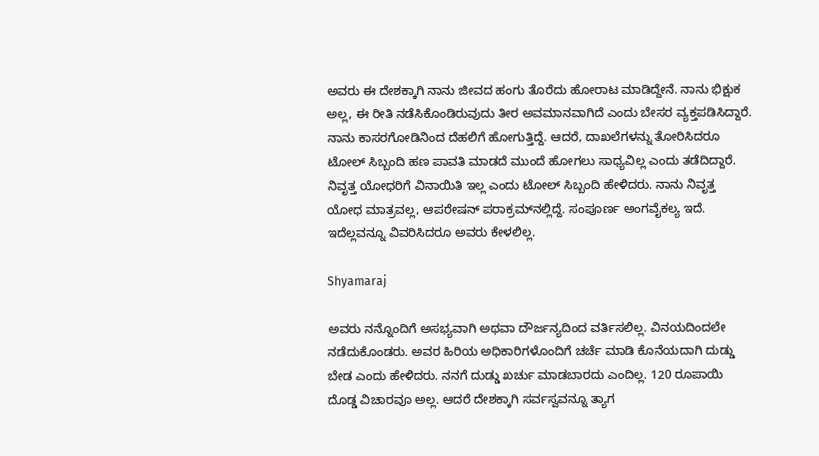ಅವರು ಈ ದೇಶಕ್ಕಾಗಿ ನಾನು ಜೀವದ ಹಂಗು ತೊರೆದು ಹೋರಾಟ ಮಾಡಿದ್ದೇನೆ. ನಾನು ಭಿಕ್ಷುಕ ಅಲ್ಲ, ಈ ರೀತಿ ನಡೆಸಿಕೊಂಡಿರುವುದು ತೀರ ಅವಮಾನವಾಗಿದೆ ಎಂದು ಬೇಸರ ವ್ಯಕ್ತಪಡಿಸಿದ್ದಾರೆ. ನಾನು ಕಾಸರಗೋಡಿನಿಂದ ದೆಹಲಿಗೆ ಹೋಗುತ್ತಿದ್ದೆ. ಆದರೆ, ದಾಖಲೆಗಳನ್ನು ತೋರಿಸಿದರೂ ಟೋಲ್ ಸಿಬ್ಬಂದಿ ಹಣ ಪಾವತಿ ಮಾಡದೆ ಮುಂದೆ ಹೋಗಲು ಸಾಧ್ಯವಿಲ್ಲ ಎಂದು ತಡೆದಿದ್ದಾರೆ. ನಿವೃತ್ತ ಯೋಧರಿಗೆ ವಿನಾಯಿತಿ ಇಲ್ಲ ಎಂದು ಟೋಲ್ ಸಿಬ್ಬಂದಿ ಹೇಳಿದರು. ನಾನು ನಿವೃತ್ತ ಯೋಧ ಮಾತ್ರವಲ್ಲ, ಆಪರೇಷನ್ ಪರಾಕ್ರಮ್‌ನಲ್ಲಿದ್ದೆ. ಸಂಪೂರ್ಣ ಅಂಗವೈಕಲ್ಯ ಇದೆ. ಇದೆಲ್ಲವನ್ನೂ ವಿವರಿಸಿದರೂ ಅವರು ಕೇಳಲಿಲ್ಲ.

Shyamaraj

ಅವರು ನನ್ನೊಂದಿಗೆ ಅಸಭ್ಯವಾಗಿ ಅಥವಾ ದೌರ್ಜನ್ಯದಿಂದ ವರ್ತಿಸಲಿಲ್ಲ. ವಿನಯದಿಂದಲೇ ನಡೆದುಕೊಂಡರು. ಅವರ ಹಿರಿಯ ಅಧಿಕಾರಿಗಳೊಂದಿಗೆ ಚರ್ಚೆ ಮಾಡಿ ಕೊನೆಯದಾಗಿ ದುಡ್ಡು ಬೇಡ ಎಂದು ಹೇಳಿದರು. ನನಗೆ ದುಡ್ಡು ಖರ್ಚು ಮಾಡಬಾರದು ಎಂದಿಲ್ಲ. 120 ರೂಪಾಯಿ ದೊಡ್ಡ ವಿಚಾರವೂ ಅಲ್ಲ. ಆದರೆ ದೇಶಕ್ಕಾಗಿ ಸರ್ವಸ್ವವನ್ನೂ ತ್ಯಾಗ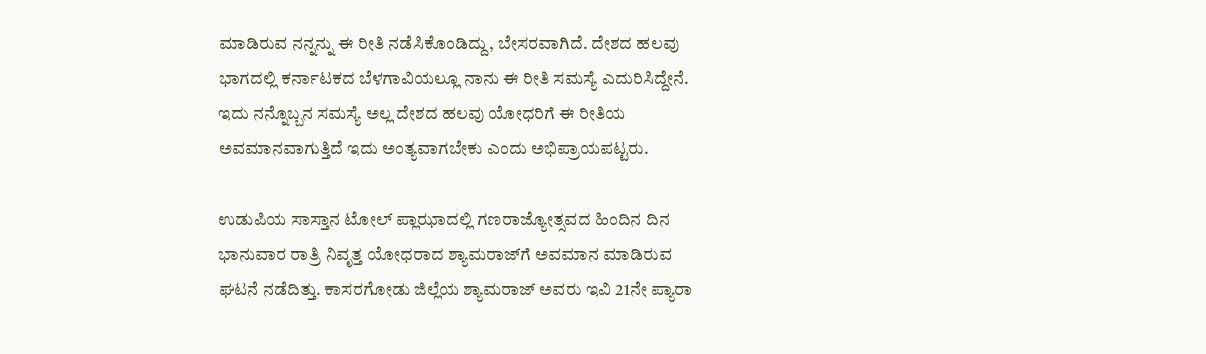ಮಾಡಿರುವ ನನ್ನನ್ನು ಈ ರೀತಿ ನಡೆಸಿಕೊಂಡಿದ್ದು, ಬೇಸರವಾಗಿದೆ. ದೇಶದ ಹಲವು ಭಾಗದಲ್ಲಿ ಕರ್ನಾಟಕದ ಬೆಳಗಾವಿಯಲ್ಲೂ ನಾನು ಈ ರೀತಿ ಸಮಸ್ಯೆ ಎದುರಿಸಿದ್ದೇನೆ. ಇದು ನನ್ನೊಬ್ಬನ ಸಮಸ್ಯೆ ಅಲ್ಲ ದೇಶದ ಹಲವು ಯೋಧರಿಗೆ ಈ ರೀತಿಯ ಅವಮಾನವಾಗುತ್ತಿದೆ ಇದು ಅಂತ್ಯವಾಗಬೇಕು ಎಂದು ಅಭಿಪ್ರಾಯಪಟ್ಟರು.

ಉಡುಪಿಯ ಸಾಸ್ತಾನ ಟೋಲ್ ಪ್ಲಾಝಾದಲ್ಲಿ ಗಣರಾಜ್ಯೋತ್ಸವದ ಹಿಂದಿನ ದಿನ ಭಾನುವಾರ ರಾತ್ರಿ ನಿವೃತ್ತ ಯೋಧರಾದ ಶ್ಯಾಮರಾಜ್‌ಗೆ ಅವಮಾನ ಮಾಡಿರುವ ಘಟನೆ ನಡೆದಿತ್ತು. ಕಾಸರಗೋಡು ಜಿಲ್ಲೆಯ ಶ್ಯಾಮರಾಜ್ ಅವರು ಇವಿ 21ನೇ ಪ್ಯಾರಾ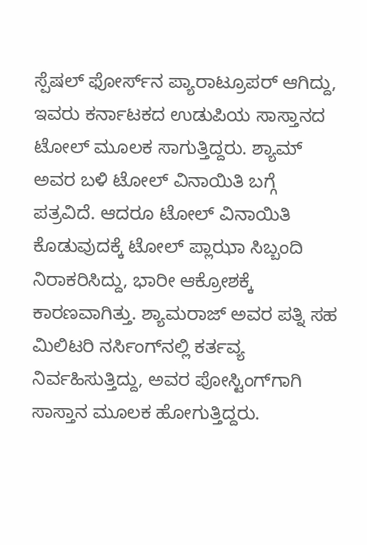ಸ್ಪೆಷಲ್ ಫೋರ್ಸ್‌ನ ಪ್ಯಾರಾಟ್ರೂಪರ್ ಆಗಿದ್ದು, ಇವರು ಕರ್ನಾಟಕದ ಉಡುಪಿಯ ಸಾಸ್ತಾನದ ಟೋಲ್ ಮೂಲಕ ಸಾಗುತ್ತಿದ್ದರು. ಶ್ಯಾಮ್ ಅವರ ಬಳಿ ಟೋಲ್ ವಿನಾಯಿತಿ ಬಗ್ಗೆ ಪತ್ರವಿದೆ. ಆದರೂ ಟೋಲ್ ವಿನಾಯಿತಿ ಕೊಡುವುದಕ್ಕೆ ಟೋಲ್ ಪ್ಲಾಝಾ ಸಿಬ್ಬಂದಿ ನಿರಾಕರಿಸಿದ್ದು, ಭಾರೀ ಆಕ್ರೋಶಕ್ಕೆ ಕಾರಣವಾಗಿತ್ತು. ಶ್ಯಾಮರಾಜ್ ಅವರ ಪತ್ನಿ ಸಹ ಮಿಲಿಟರಿ ನರ್ಸಿಂಗ್‌ನಲ್ಲಿ ಕರ್ತವ್ಯ ನಿರ್ವಹಿಸುತ್ತಿದ್ದು, ಅವರ ಪೋಸ್ಟಿಂಗ್‌ಗಾಗಿ ಸಾಸ್ತಾನ ಮೂಲಕ ಹೋಗುತ್ತಿದ್ದರು.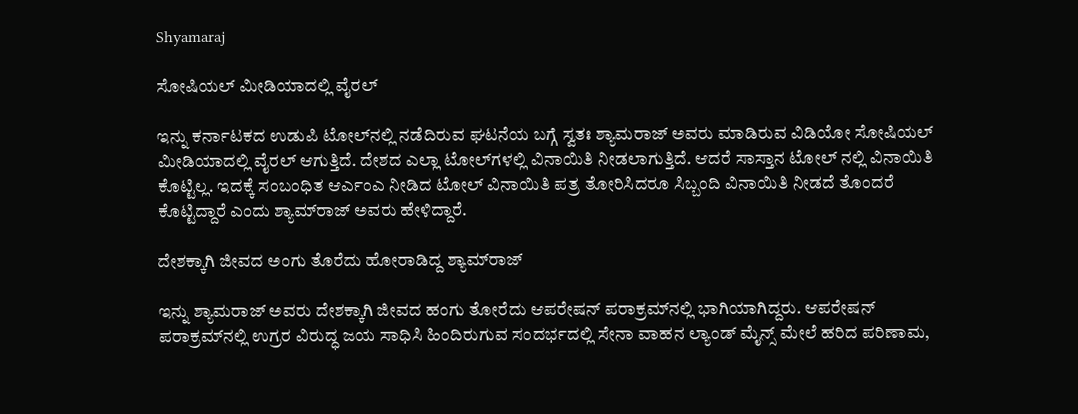Shyamaraj

ಸೋಷಿಯಲ್ ಮೀಡಿಯಾದಲ್ಲಿ ವೈರಲ್

ಇನ್ನು ಕರ್ನಾಟಕದ ಉಡುಪಿ ಟೋಲ್‌ನಲ್ಲಿ ನಡೆದಿರುವ ಘಟನೆಯ ಬಗ್ಗೆ ಸ್ವತಃ ಶ್ಯಾಮರಾಜ್ ಅವರು ಮಾಡಿರುವ ವಿಡಿಯೋ ಸೋಷಿಯಲ್ ಮೀಡಿಯಾದಲ್ಲಿ ವೈರಲ್ ಆಗುತ್ತಿದೆ. ದೇಶದ ಎಲ್ಲಾ ಟೋಲ್‌ಗಳಲ್ಲಿ ವಿನಾಯಿತಿ ನೀಡಲಾಗುತ್ತಿದೆ. ಆದರೆ ಸಾಸ್ತಾನ ಟೋಲ್ ನಲ್ಲಿ ವಿನಾಯಿತಿ ಕೊಟ್ಟಿಲ್ಲ. ಇದಕ್ಕೆ ಸಂಬಂಧಿತ ಆರ್ಎಂಎ ನೀಡಿದ ಟೋಲ್ ವಿನಾಯಿತಿ ಪತ್ರ ತೋರಿಸಿದರೂ ಸಿಬ್ಬಂದಿ ವಿನಾಯಿತಿ ನೀಡದೆ ತೊಂದರೆ ಕೊಟ್ಟಿದ್ದಾರೆ ಎಂದು ಶ್ಯಾಮ್‌ರಾಜ್ ಅವರು ಹೇಳಿದ್ದಾರೆ.

ದೇಶಕ್ಕಾಗಿ ಜೀವದ ಅಂಗು ತೊರೆದು ಹೋರಾಡಿದ್ದ ಶ್ಯಾಮ್‌ರಾಜ್

ಇನ್ನು ಶ್ಯಾಮರಾಜ್ ಅವರು ದೇಶಕ್ಕಾಗಿ ಜೀವದ ಹಂಗು ತೋರೆದು ಆಪರೇಷನ್ ಪರಾಕ್ರಮ್‌ನಲ್ಲಿ ಭಾಗಿಯಾಗಿದ್ದರು. ಆಪರೇಷನ್ ಪರಾಕ್ರಮ್‌ನಲ್ಲಿ ಉಗ್ರರ ವಿರುದ್ಧ ಜಯ ಸಾಧಿಸಿ ಹಿಂದಿರುಗುವ ಸಂದರ್ಭದಲ್ಲಿ ಸೇನಾ ವಾಹನ ಲ್ಯಾಂಡ್ ಮೈನ್ಸ್ ಮೇಲೆ ಹರಿದ ಪರಿಣಾಮ,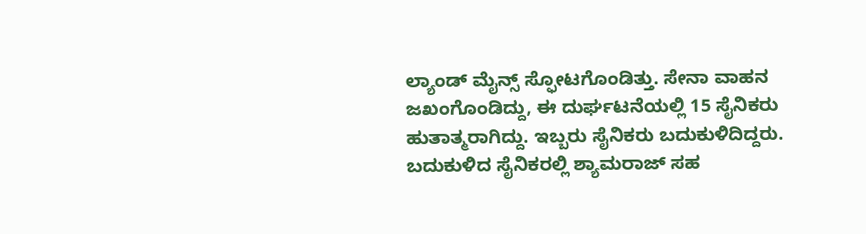ಲ್ಯಾಂಡ್ ಮೈನ್ಸ್ ಸ್ಫೋಟಗೊಂಡಿತ್ತು. ಸೇನಾ ವಾಹನ ಜಖಂಗೊಂಡಿದ್ದು, ಈ ದುರ್ಘಟನೆಯಲ್ಲಿ 15 ಸೈನಿಕರು ಹುತಾತ್ಮರಾಗಿದ್ದು. ಇಬ್ಬರು ಸೈನಿಕರು ಬದುಕುಳಿದಿದ್ದರು. ಬದುಕುಳಿದ ಸೈನಿಕರಲ್ಲಿ ಶ್ಯಾಮರಾಜ್ ಸಹ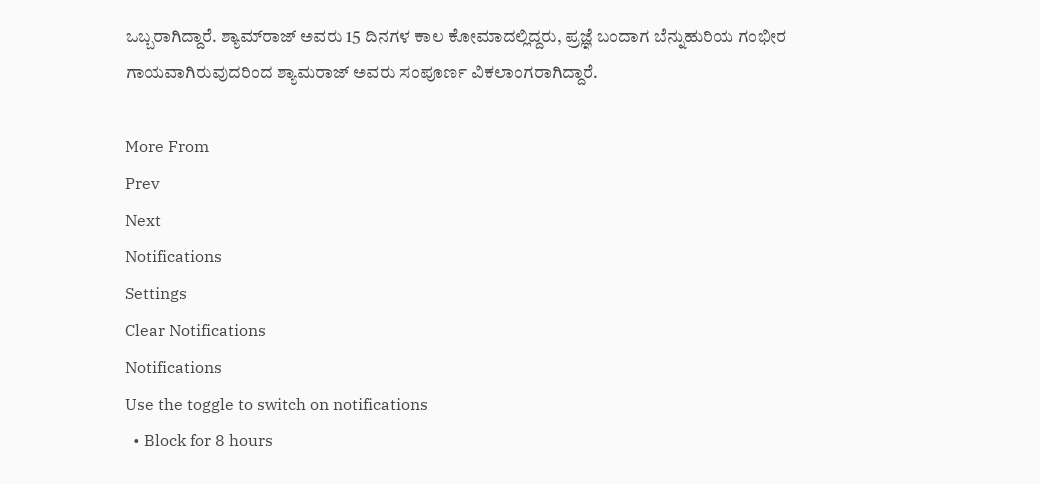ಒಬ್ಬರಾಗಿದ್ದಾರೆ. ಶ್ಯಾಮ್‌ರಾಜ್ ಅವರು 15 ದಿನಗಳ ಕಾಲ ಕೋಮಾದಲ್ಲಿದ್ದರು, ಪ್ರಜ್ಞೆ ಬಂದಾಗ ಬೆನ್ನುಹುರಿಯ ಗಂಭೀರ ಗಾಯವಾಗಿರುವುದರಿಂದ ಶ್ಯಾಮರಾಜ್ ಅವರು ಸಂಪೂರ್ಣ ವಿಕಲಾಂಗರಾಗಿದ್ದಾರೆ.

More From
Prev
Next
Notifications
Settings
Clear Notifications
Notifications
Use the toggle to switch on notifications
  • Block for 8 hours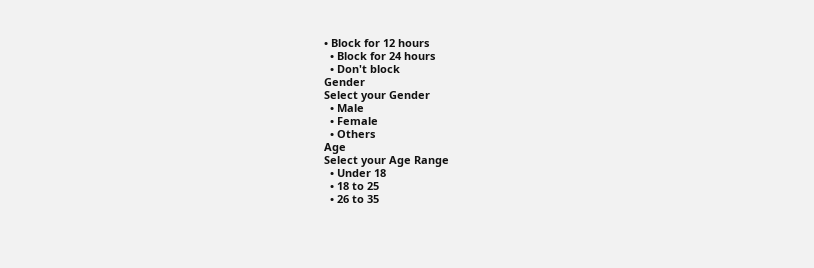• Block for 12 hours
  • Block for 24 hours
  • Don't block
Gender
Select your Gender
  • Male
  • Female
  • Others
Age
Select your Age Range
  • Under 18
  • 18 to 25
  • 26 to 35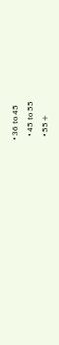• 36 to 45
  • 45 to 55
  • 55+